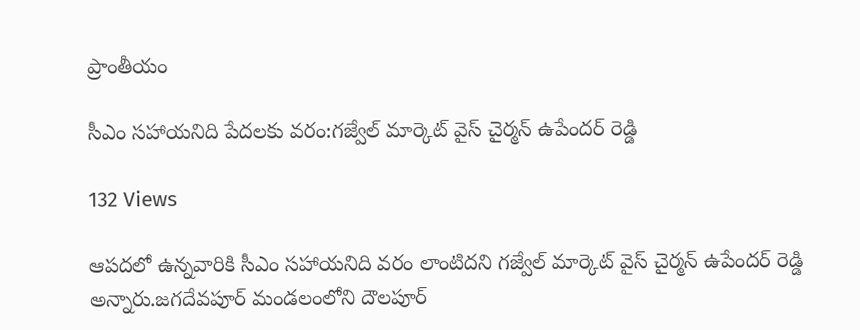ప్రాంతీయం

సీఎం సహాయనిది పేదలకు వరం:గజ్వేల్ మార్కెట్ వైస్ చైర్మన్ ఉపేందర్ రెడ్డి

132 Views

ఆపదలో ఉన్నవారికి సీఎం సహాయనిది వరం లాంటిదని గజ్వేల్ మార్కెట్ వైస్ చైర్మన్ ఉపేందర్ రెడ్డి అన్నారు.జగదేవపూర్ మండలంలోని దౌలపూర్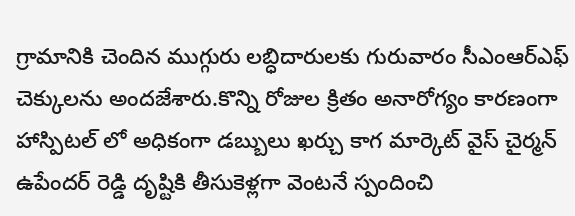గ్రామానికి చెందిన ముగ్గురు లబ్ధిదారులకు గురువారం సీఎంఆర్ఎఫ్ చెక్కులను అందజేశారు.కొన్ని రోజుల క్రితం అనారోగ్యం కారణంగా హాస్పిటల్ లో అధికంగా డబ్బులు ఖర్చు కాగ మార్కెట్ వైస్ చైర్మన్ ఉపేందర్ రెడ్డి దృష్టికి తీసుకెళ్లగా వెంటనే స్పందించి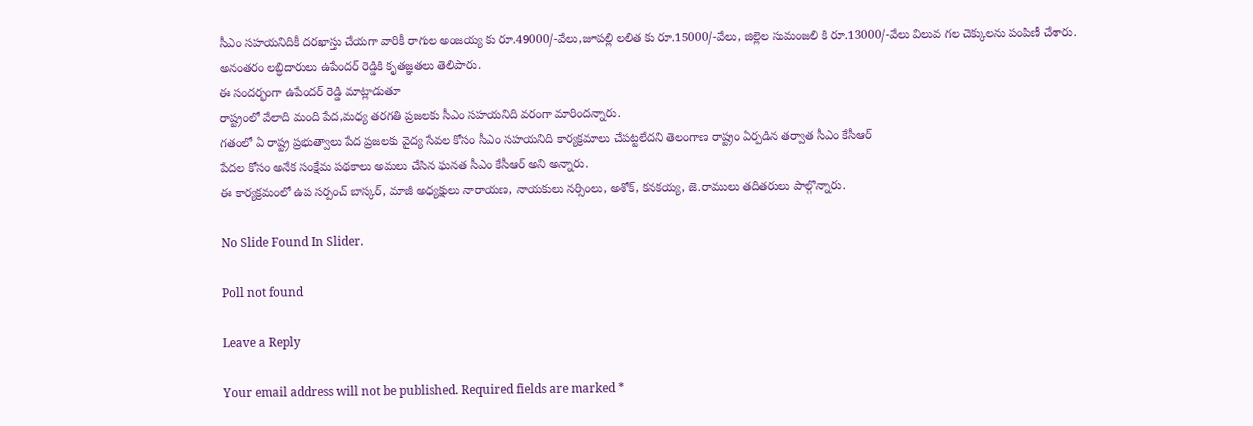సీఎం సహయనిదికీ దరఖాస్తు చేయగా వారికీ రాగుల అంజయ్య కు రూ.49000/-వేలు,జూపల్లి లలిత కు రూ.15000/-వేలు, జిల్లెల సుమంజలి కి రూ.13000/-వేలు విలువ గల చెక్కులను పంపిణీ చేశారు.
అనంతరం లబ్ధిదారులు ఉపేందర్ రెడ్డికి కృతజ్ఞతలు తెలిపారు.
ఈ సందర్భంగా ఉపేందర్ రెడ్డి మాట్లాడుతూ
రాష్ట్రంలో వేలాది మంది పేద,మధ్య తరగతి ప్రజలకు సీఎం సహయనిది వరంగా మారిందన్నారు.
గతంలో ఏ రాష్ట్ర ప్రభుత్వాలు పేద ప్రజలకు వైద్య సేవల కోసం సీఎం సహయనిది కార్యక్రమాలు చేపట్టలేదని తెలంగాణ రాష్ట్రం ఏర్పడిన తర్వాత సీఎం కేసీఆర్
పేదల కోసం అనేక సంక్షేమ పథకాలు అమలు చేసిన ఘనత సీఎం కేసీఆర్ అని అన్నారు.
ఈ కార్యక్రమంలో ఉప సర్పంచ్ బాస్కర్, మాజీ అధ్యక్షులు నారాయణ, నాయకులు నర్సింలు, అశోక్, కనకయ్య, జె.రాములు తదితరులు పాల్గొన్నారు.

No Slide Found In Slider.

Poll not found

Leave a Reply

Your email address will not be published. Required fields are marked *